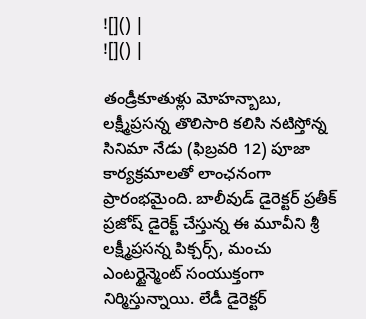![]() |
![]() |

తండ్రీకూతుళ్లు మోహన్బాబు, లక్ష్మీప్రసన్న తొలిసారి కలిసి నటిస్తోన్న సినిమా నేడు (ఫిబ్రవరి 12) పూజా కార్యక్రమాలతో లాంఛనంగా ప్రారంభమైంది. బాలీవుడ్ డైరెక్టర్ ప్రతీక్ ప్రజోష్ డైరెక్ట్ చేస్తున్న ఈ మూవీని శ్రీ లక్ష్మీప్రసన్న పిక్చర్స్, మంచు ఎంటర్టైన్మెంట్ సంయుక్తంగా నిర్మిస్తున్నాయి. లేడీ డైరెక్టర్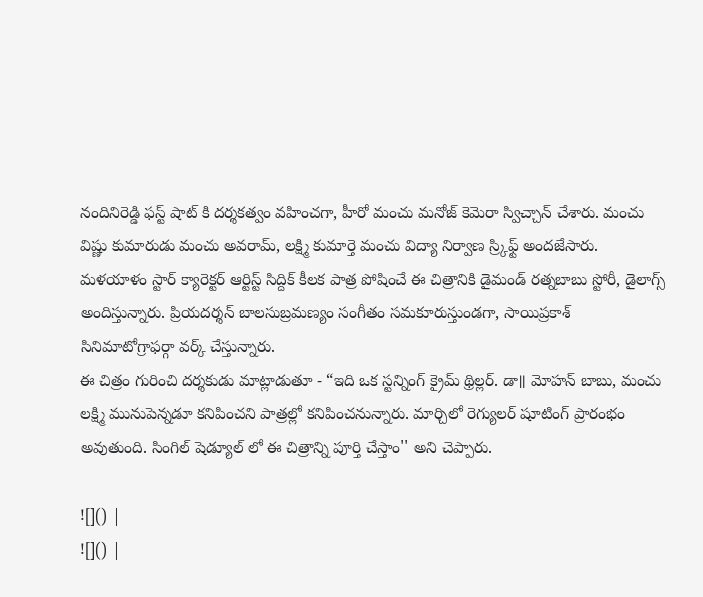నందినిరెడ్డి ఫస్ట్ షాట్ కి దర్శకత్వం వహించగా, హీరో మంచు మనోజ్ కెమెరా స్విచ్చాన్ చేశారు. మంచు విష్ణు కుమారుడు మంచు అవరామ్, లక్ష్మి కుమార్తె మంచు విద్యా నిర్వాణ స్ర్కిఫ్ట్ అందజేసారు.
మళయాళం స్టార్ క్యారెక్టర్ ఆర్టిస్ట్ సిద్దిక్ కీలక పాత్ర పోషించే ఈ చిత్రానికి డైమండ్ రత్నబాబు స్టోరీ, డైలాగ్స్ అందిస్తున్నారు. ప్రియదర్శన్ బాలసుబ్రమణ్యం సంగీతం సమకూరుస్తుండగా, సాయిప్రకాశ్ సినిమాటోగ్రాఫర్గా వర్క్ చేస్తున్నారు.
ఈ చిత్రం గురించి దర్శకుడు మాట్లాడుతూ - “ఇది ఒక స్టన్నింగ్ క్రైమ్ థ్రిల్లర్. డా॥ మోహన్ బాబు, మంచు లక్ష్మి మునుపెన్నడూ కనిపించని పాత్రల్లో కనిపించనున్నారు. మార్చిలో రెగ్యులర్ షూటింగ్ ప్రారంభం అవుతుంది. సింగిల్ షెడ్యూల్ లో ఈ చిత్రాన్ని పూర్తి చేస్తాం'' అని చెప్పారు.

![]() |
![]() |